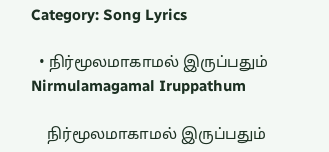Category: Song Lyrics

  • நிர்மூலமாகாமல் இருப்பதும் Nirmulamagamal Iruppathum

    நிர்மூலமாகாமல் இருப்பதும்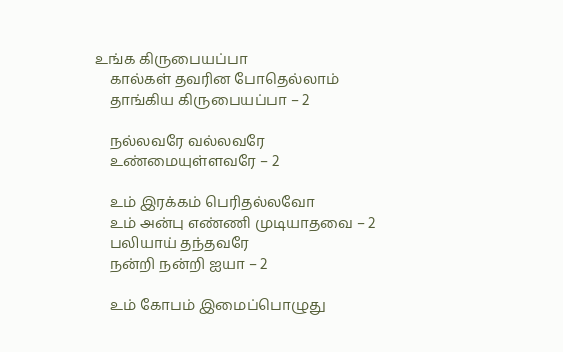உங்க கிருபையப்பா
    கால்கள் தவரின போதெல்லாம்
    தாங்கிய கிருபையப்பா – 2

    நல்லவரே வல்லவரே
    உண்மையுள்ளவரே – 2

    உம் இரக்கம் பெரிதல்லவோ
    உம் அன்பு எண்ணி முடியாதவை – 2
    பலியாய் தந்தவரே
    நன்றி நன்றி ஐயா – 2

    உம் கோபம் இமைப்பொழுது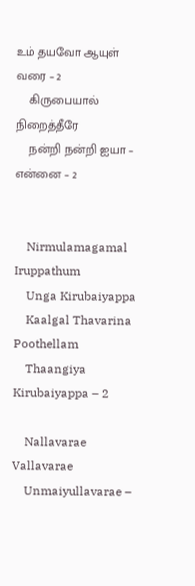உம் தயவோ ஆயுள் வரை – 2
    கிருபையால் நிறைத்தீரே
    நன்றி நன்றி ஐயா – என்னை – 2


    Nirmulamagamal Iruppathum
    Unga Kirubaiyappa
    Kaalgal Thavarina Poothellam
    Thaangiya Kirubaiyappa – 2

    Nallavarae Vallavarae
    Unmaiyullavarae –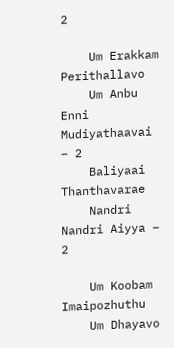2

    Um Erakkam Perithallavo
    Um Anbu Enni Mudiyathaavai – 2
    Baliyaai Thanthavarae
    Nandri Nandri Aiyya – 2

    Um Koobam Imaipozhuthu
    Um Dhayavo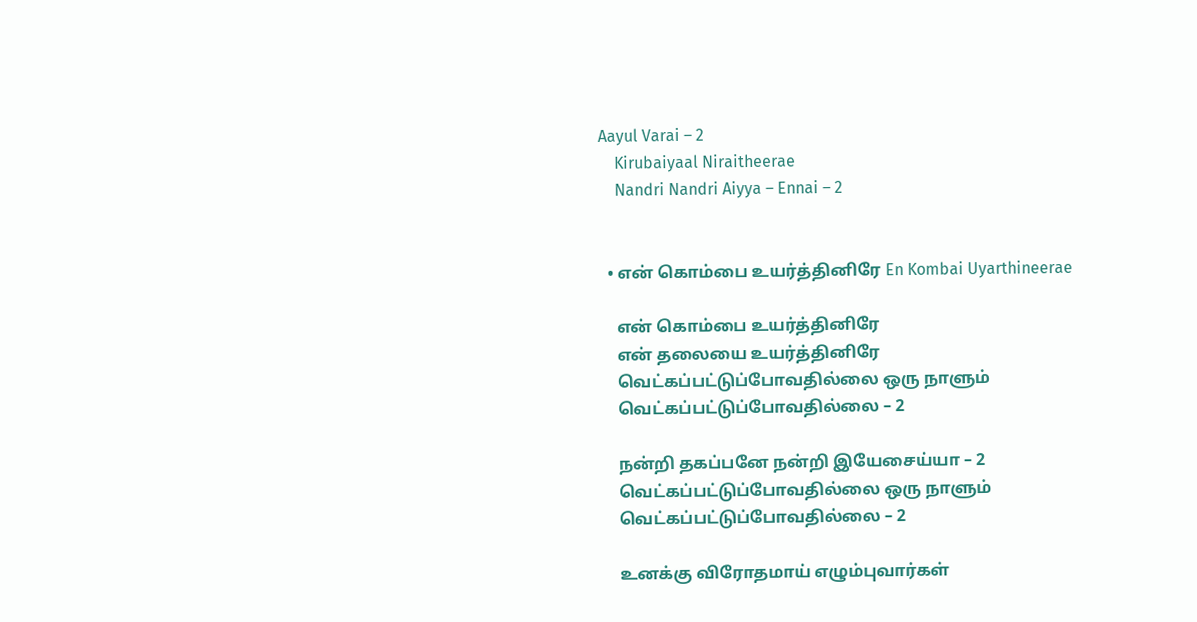Aayul Varai – 2
    Kirubaiyaal Niraitheerae
    Nandri Nandri Aiyya – Ennai – 2


  • என் கொம்பை உயர்த்தினிரே En Kombai Uyarthineerae

    என் கொம்பை உயர்த்தினிரே
    என் தலையை உயர்த்தினிரே
    வெட்கப்பட்டுப்போவதில்லை ஒரு நாளும்
    வெட்கப்பட்டுப்போவதில்லை – 2

    நன்றி தகப்பனே நன்றி இயேசைய்யா – 2
    வெட்கப்பட்டுப்போவதில்லை ஒரு நாளும்
    வெட்கப்பட்டுப்போவதில்லை – 2

    உனக்கு விரோதமாய் எழும்புவார்கள்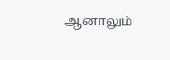ஆனாலும்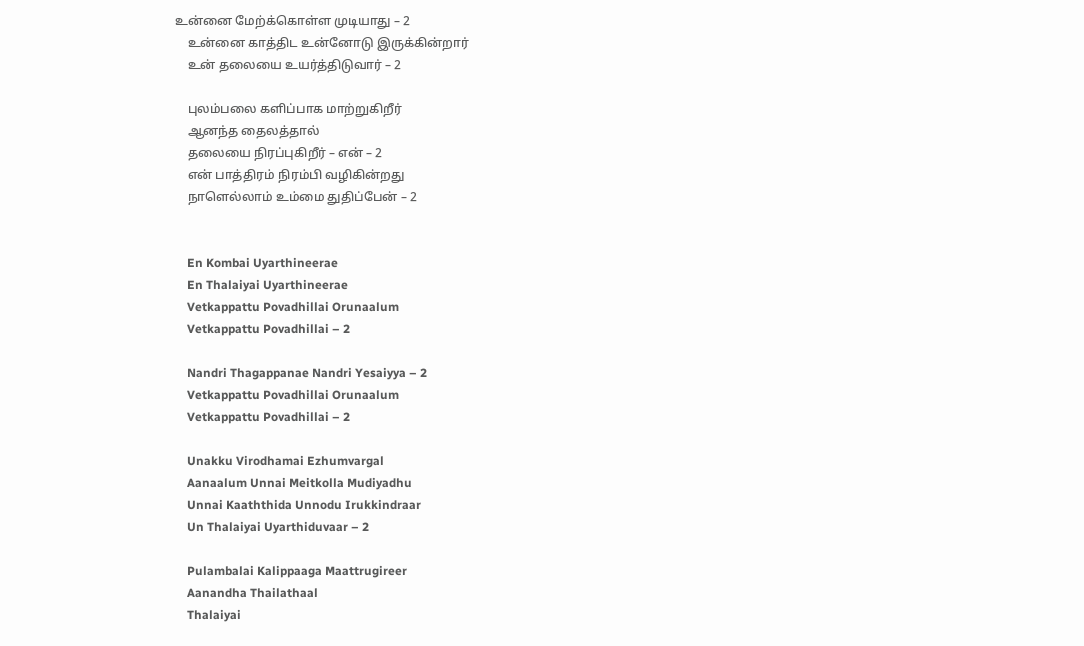உன்னை மேற்க்கொள்ள முடியாது – 2
    உன்னை காத்திட உன்னோடு இருக்கின்றார்
    உன் தலையை உயர்த்திடுவார் – 2

    புலம்பலை களிப்பாக மாற்றுகிறீர்
    ஆனந்த தைலத்தால்
    தலையை நிரப்புகிறீர் – என் – 2
    என் பாத்திரம் நிரம்பி வழிகின்றது
    நாளெல்லாம் உம்மை துதிப்பேன் – 2


    En Kombai Uyarthineerae
    En Thalaiyai Uyarthineerae
    Vetkappattu Povadhillai Orunaalum
    Vetkappattu Povadhillai – 2

    Nandri Thagappanae Nandri Yesaiyya – 2
    Vetkappattu Povadhillai Orunaalum
    Vetkappattu Povadhillai – 2

    Unakku Virodhamai Ezhumvargal
    Aanaalum Unnai Meitkolla Mudiyadhu
    Unnai Kaaththida Unnodu Irukkindraar
    Un Thalaiyai Uyarthiduvaar – 2

    Pulambalai Kalippaaga Maattrugireer
    Aanandha Thailathaal
    Thalaiyai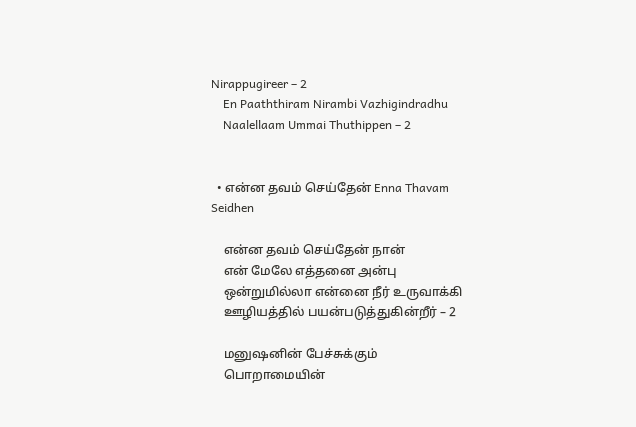Nirappugireer – 2
    En Paaththiram Nirambi Vazhigindradhu
    Naalellaam Ummai Thuthippen – 2


  • என்ன தவம் செய்தேன் Enna Thavam Seidhen

    என்ன தவம் செய்தேன் நான்
    என் மேலே எத்தனை அன்பு
    ஒன்றுமில்லா என்னை நீர் உருவாக்கி
    ஊழியத்தில் பயன்படுத்துகின்றீர் – 2

    மனுஷனின் பேச்சுக்கும்
    பொறாமையின்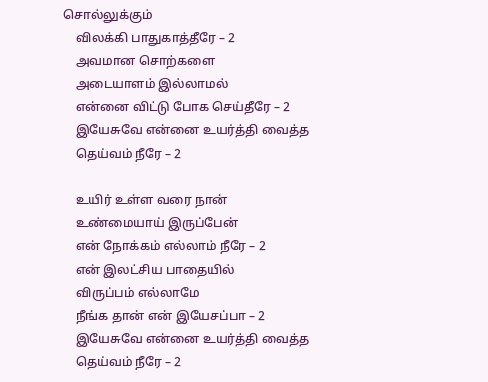சொல்லுக்கும்
    விலக்கி பாதுகாத்தீரே – 2
    அவமான சொற்களை
    அடையாளம் இல்லாமல்
    என்னை விட்டு போக செய்தீரே – 2
    இயேசுவே என்னை உயர்த்தி வைத்த
    தெய்வம் நீரே – 2

    உயிர் உள்ள வரை நான்
    உண்மையாய் இருப்பேன்
    என் நோக்கம் எல்லாம் நீரே – 2
    என் இலட்சிய பாதையில்
    விருப்பம் எல்லாமே
    நீங்க தான் என் இயேசப்பா – 2
    இயேசுவே என்னை உயர்த்தி வைத்த
    தெய்வம் நீரே – 2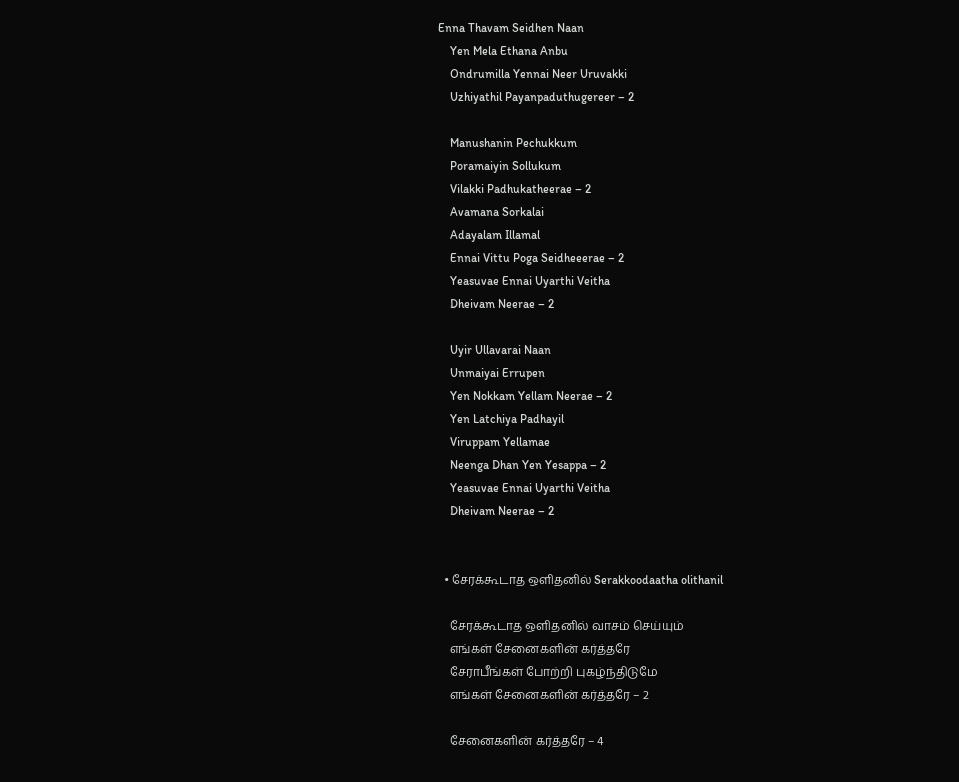Enna Thavam Seidhen Naan
    Yen Mela Ethana Anbu
    Ondrumilla Yennai Neer Uruvakki
    Uzhiyathil Payanpaduthugereer – 2

    Manushanin Pechukkum
    Poramaiyin Sollukum
    Vilakki Padhukatheerae – 2
    Avamana Sorkalai
    Adayalam Illamal
    Ennai Vittu Poga Seidheeerae – 2
    Yeasuvae Ennai Uyarthi Veitha
    Dheivam Neerae – 2

    Uyir Ullavarai Naan
    Unmaiyai Errupen
    Yen Nokkam Yellam Neerae – 2
    Yen Latchiya Padhayil
    Viruppam Yellamae
    Neenga Dhan Yen Yesappa – 2
    Yeasuvae Ennai Uyarthi Veitha
    Dheivam Neerae – 2


  • சேரக்கூடாத ஒளிதனில் Serakkoodaatha olithanil

    சேரக்கூடாத ஒளிதனில் வாசம் செய்யும்
    எங்கள் சேனைகளின் கர்த்தரே
    சேராபீங்கள் போற்றி புகழ்ந்திடுமே
    எங்கள் சேனைகளின் கர்த்தரே – 2

    சேனைகளின் கர்த்தரே – 4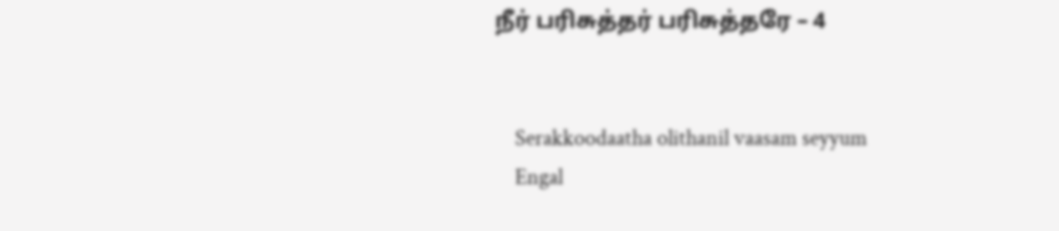நீர் பரிசுத்தர் பரிசுத்தரே – 4


    Serakkoodaatha olithanil vaasam seyyum
    Engal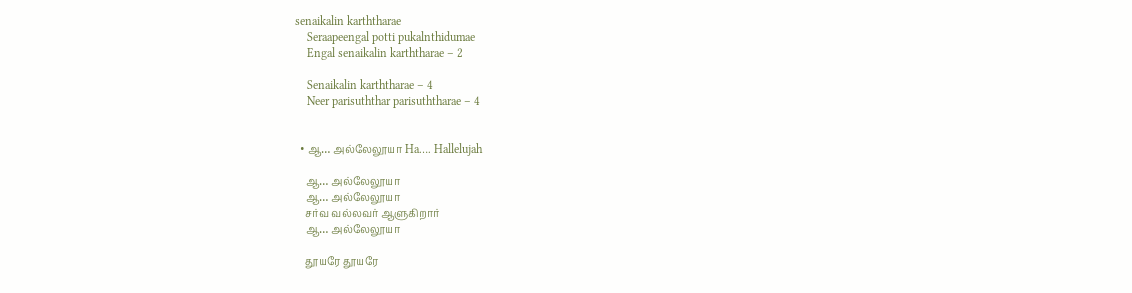senaikalin karththarae
    Seraapeengal potti pukalnthidumae
    Engal senaikalin karththarae – 2

    Senaikalin karththarae – 4
    Neer parisuththar parisuththarae – 4


  • ஆ… அல்லேலூயா Ha…. Hallelujah

    ஆ… அல்லேலூயா
    ஆ… அல்லேலூயா
    சர்வ வல்லவர் ஆளுகிறார்
    ஆ… அல்லேலூயா

    தூயரே தூயரே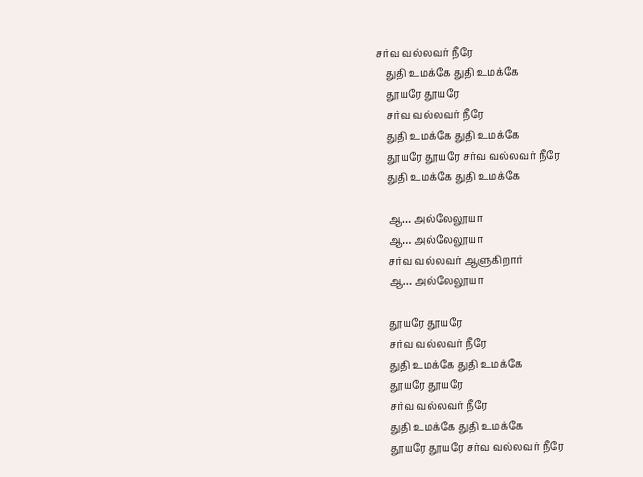சர்வ வல்லவர் நீரே
    துதி உமக்கே துதி உமக்கே
    தூயரே தூயரே
    சர்வ வல்லவர் நீரே
    துதி உமக்கே துதி உமக்கே
    தூயரே தூயரே சர்வ வல்லவர் நீரே
    துதி உமக்கே துதி உமக்கே

    ஆ… அல்லேலூயா
    ஆ… அல்லேலூயா
    சர்வ வல்லவர் ஆளுகிறார்
    ஆ… அல்லேலூயா

    தூயரே தூயரே
    சர்வ வல்லவர் நீரே
    துதி உமக்கே துதி உமக்கே
    தூயரே தூயரே
    சர்வ வல்லவர் நீரே
    துதி உமக்கே துதி உமக்கே
    தூயரே தூயரே சர்வ வல்லவர் நீரே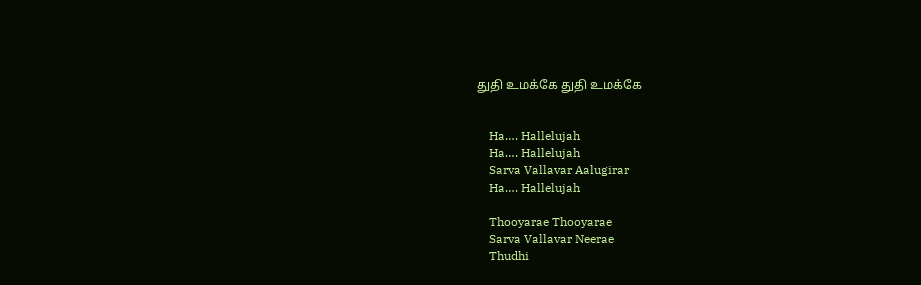துதி உமக்கே துதி உமக்கே


    Ha…. Hallelujah
    Ha…. Hallelujah
    Sarva Vallavar Aalugirar
    Ha…. Hallelujah

    Thooyarae Thooyarae
    Sarva Vallavar Neerae
    Thudhi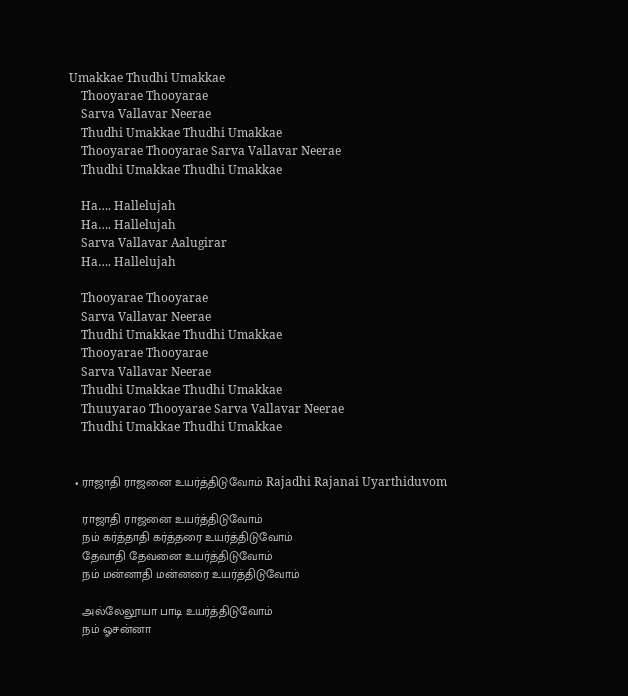Umakkae Thudhi Umakkae
    Thooyarae Thooyarae
    Sarva Vallavar Neerae
    Thudhi Umakkae Thudhi Umakkae
    Thooyarae Thooyarae Sarva Vallavar Neerae
    Thudhi Umakkae Thudhi Umakkae

    Ha…. Hallelujah
    Ha…. Hallelujah
    Sarva Vallavar Aalugirar
    Ha…. Hallelujah

    Thooyarae Thooyarae
    Sarva Vallavar Neerae
    Thudhi Umakkae Thudhi Umakkae
    Thooyarae Thooyarae
    Sarva Vallavar Neerae
    Thudhi Umakkae Thudhi Umakkae
    Thuuyarao Thooyarae Sarva Vallavar Neerae
    Thudhi Umakkae Thudhi Umakkae


  • ராஜாதி ராஜனை உயர்த்திடுவோம் Rajadhi Rajanai Uyarthiduvom

    ராஜாதி ராஜனை உயர்த்திடுவோம்
    நம் கர்த்தாதி கர்த்தரை உயர்த்திடுவோம்
    தேவாதி தேவனை உயர்த்திடுவோம்
    நம் மன்னாதி மன்னரை உயர்த்திடுவோம்

    அல்லேலூயா பாடி உயர்த்திடுவோம்
    நம் ஓசன்னா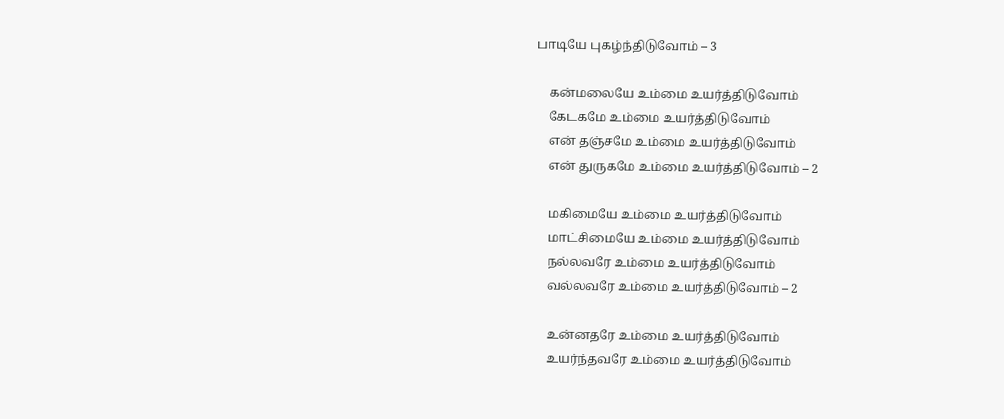பாடியே புகழ்ந்திடுவோம் – 3

    கன்மலையே உம்மை உயர்த்திடுவோம்
    கேடகமே உம்மை உயர்த்திடுவோம்
    என் தஞ்சமே உம்மை உயர்த்திடுவோம்
    என் துருகமே உம்மை உயர்த்திடுவோம் – 2

    மகிமையே உம்மை உயர்த்திடுவோம்
    மாட்சிமையே உம்மை உயர்த்திடுவோம்
    நல்லவரே உம்மை உயர்த்திடுவோம்
    வல்லவரே உம்மை உயர்த்திடுவோம் – 2

    உன்னதரே உம்மை உயர்த்திடுவோம்
    உயர்ந்தவரே உம்மை உயர்த்திடுவோம்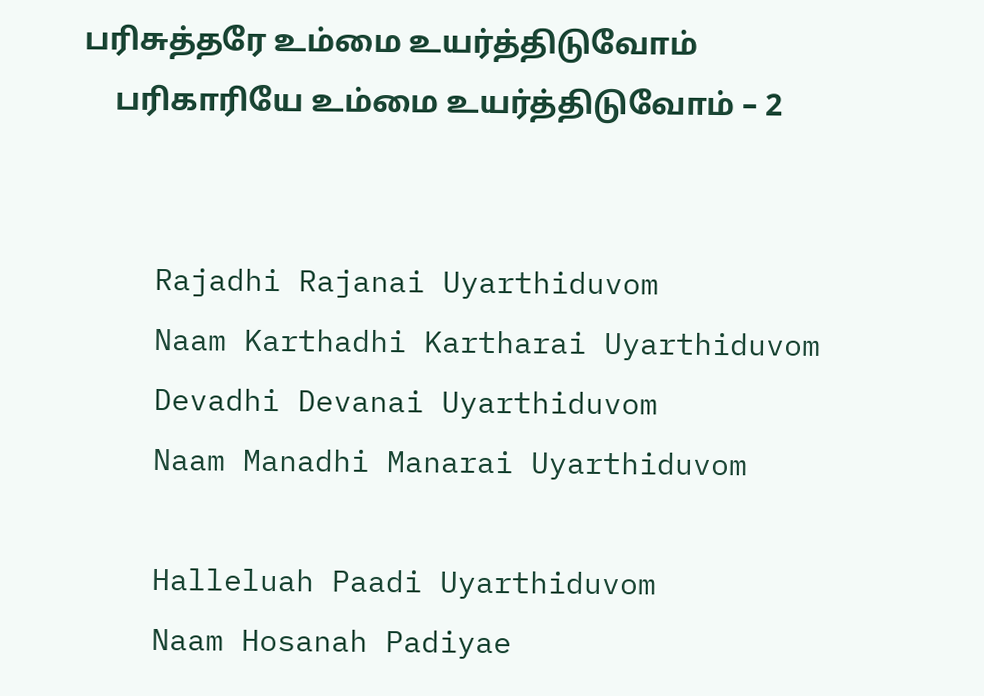பரிசுத்தரே உம்மை உயர்த்திடுவோம்
    பரிகாரியே உம்மை உயர்த்திடுவோம் – 2


    Rajadhi Rajanai Uyarthiduvom
    Naam Karthadhi Kartharai Uyarthiduvom
    Devadhi Devanai Uyarthiduvom
    Naam Manadhi Manarai Uyarthiduvom

    Halleluah Paadi Uyarthiduvom
    Naam Hosanah Padiyae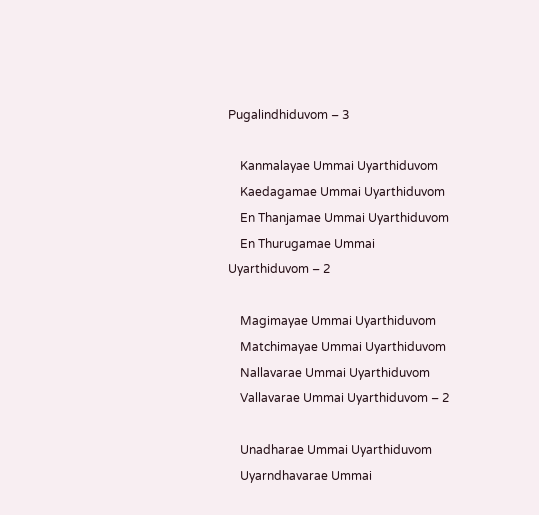Pugalindhiduvom – 3

    Kanmalayae Ummai Uyarthiduvom
    Kaedagamae Ummai Uyarthiduvom
    En Thanjamae Ummai Uyarthiduvom
    En Thurugamae Ummai Uyarthiduvom – 2

    Magimayae Ummai Uyarthiduvom
    Matchimayae Ummai Uyarthiduvom
    Nallavarae Ummai Uyarthiduvom
    Vallavarae Ummai Uyarthiduvom – 2

    Unadharae Ummai Uyarthiduvom
    Uyarndhavarae Ummai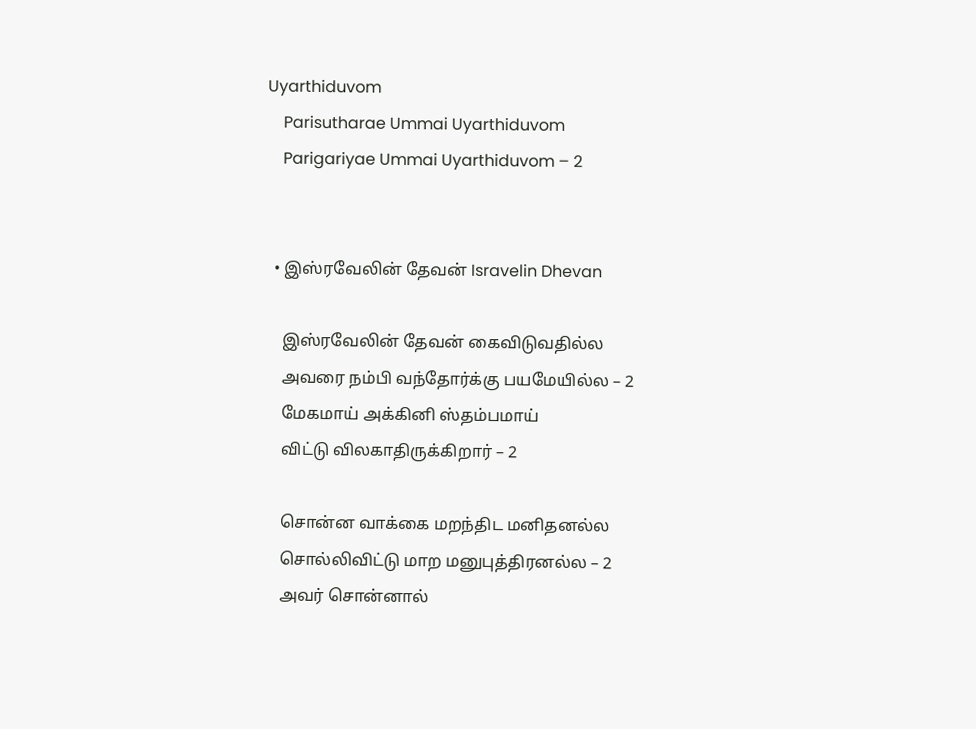Uyarthiduvom
    Parisutharae Ummai Uyarthiduvom
    Parigariyae Ummai Uyarthiduvom – 2


  • இஸ்ரவேலின் தேவன் Isravelin Dhevan

    இஸ்ரவேலின் தேவன் கைவிடுவதில்ல
    அவரை நம்பி வந்தோர்க்கு பயமேயில்ல – 2
    மேகமாய் அக்கினி ஸ்தம்பமாய்
    விட்டு விலகாதிருக்கிறார் – 2

    சொன்ன வாக்கை மறந்திட மனிதனல்ல
    சொல்லிவிட்டு மாற மனுபுத்திரனல்ல – 2
    அவர் சொன்னால்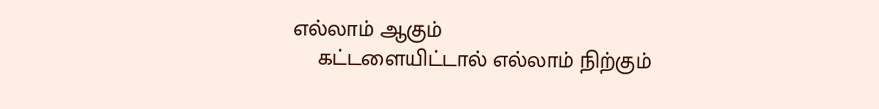எல்லாம் ஆகும்
    கட்டளையிட்டால் எல்லாம் நிற்கும்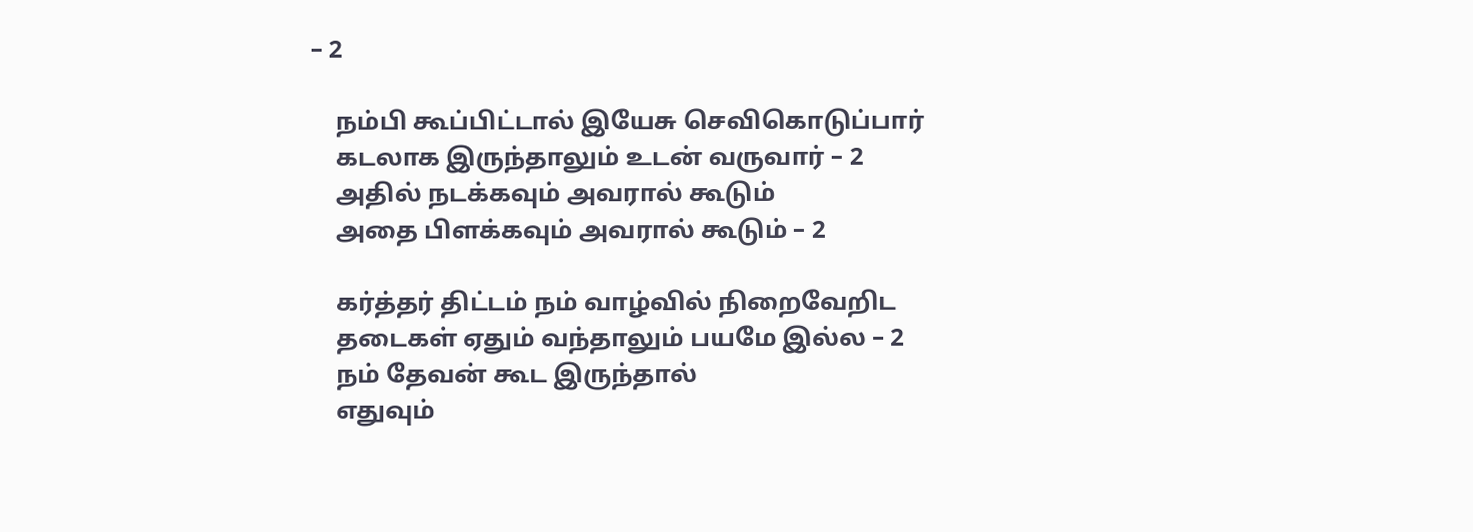– 2

    நம்பி கூப்பிட்டால் இயேசு செவிகொடுப்பார்
    கடலாக இருந்தாலும் உடன் வருவார் – 2
    அதில் நடக்கவும் அவரால் கூடும்
    அதை பிளக்கவும் அவரால் கூடும் – 2

    கர்த்தர் திட்டம் நம் வாழ்வில் நிறைவேறிட
    தடைகள் ஏதும் வந்தாலும் பயமே இல்ல – 2
    நம் தேவன் கூட இருந்தால்
    எதுவும்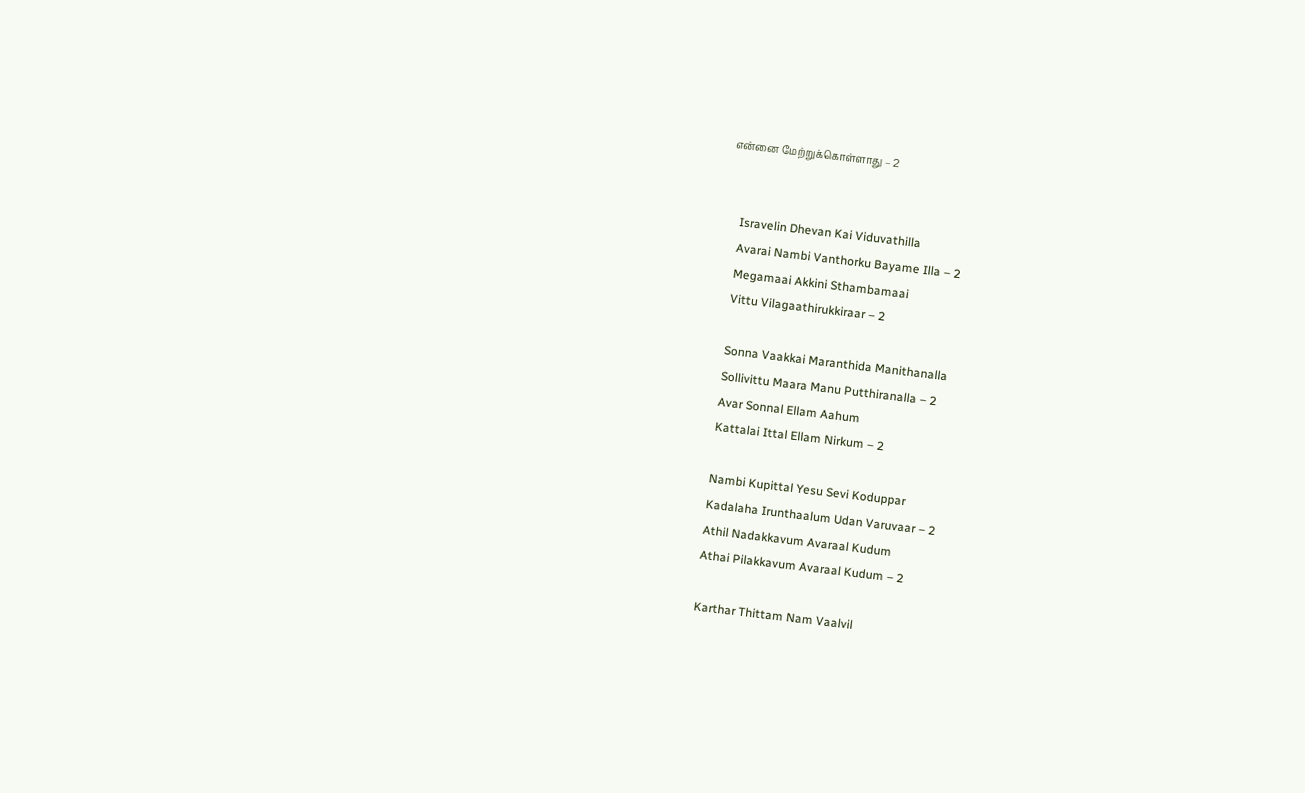என்னை மேற்றுக்கொள்ளாது – 2


    Isravelin Dhevan Kai Viduvathilla
    Avarai Nambi Vanthorku Bayame Illa – 2
    Megamaai Akkini Sthambamaai
    Vittu Vilagaathirukkiraar – 2

    Sonna Vaakkai Maranthida Manithanalla
    Sollivittu Maara Manu Putthiranalla – 2
    Avar Sonnal Ellam Aahum
    Kattalai Ittal Ellam Nirkum – 2

    Nambi Kupittal Yesu Sevi Koduppar
    Kadalaha Irunthaalum Udan Varuvaar – 2
    Athil Nadakkavum Avaraal Kudum
    Athai Pilakkavum Avaraal Kudum – 2

    Karthar Thittam Nam Vaalvil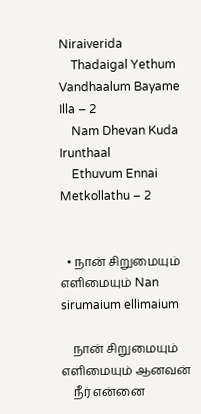Niraiverida
    Thadaigal Yethum Vandhaalum Bayame Illa – 2
    Nam Dhevan Kuda Irunthaal
    Ethuvum Ennai Metkollathu – 2


  • நான் சிறுமையும் எளிமையும் Nan sirumaium ellimaium

    நான் சிறுமையும் எளிமையும் ஆனவன்
    நீர் என்னை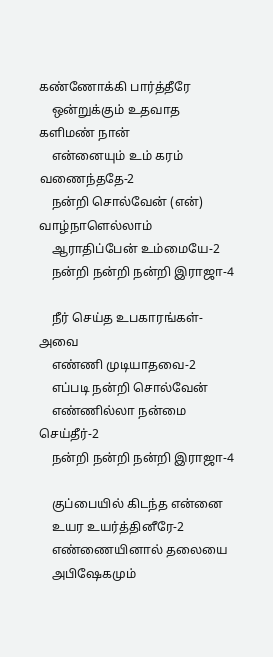கண்ணோக்கி பார்த்தீரே
    ஒன்றுக்கும் உதவாத களிமண் நான்
    என்னையும் உம் கரம் வணைந்ததே-2
    நன்றி சொல்வேன் (என்) வாழ்நாளெல்லாம்
    ஆராதிப்பேன் உம்மையே-2
    நன்றி நன்றி நன்றி இராஜா-4

    நீர் செய்த உபகாரங்கள்-அவை
    எண்ணி முடியாதவை-2
    எப்படி நன்றி சொல்வேன்
    எண்ணில்லா நன்மை செய்தீர்-2
    நன்றி நன்றி நன்றி இராஜா-4

    குப்பையில் கிடந்த என்னை
    உயர உயர்த்தினீரே-2
    எண்ணையினால் தலையை
    அபிஷேகமும்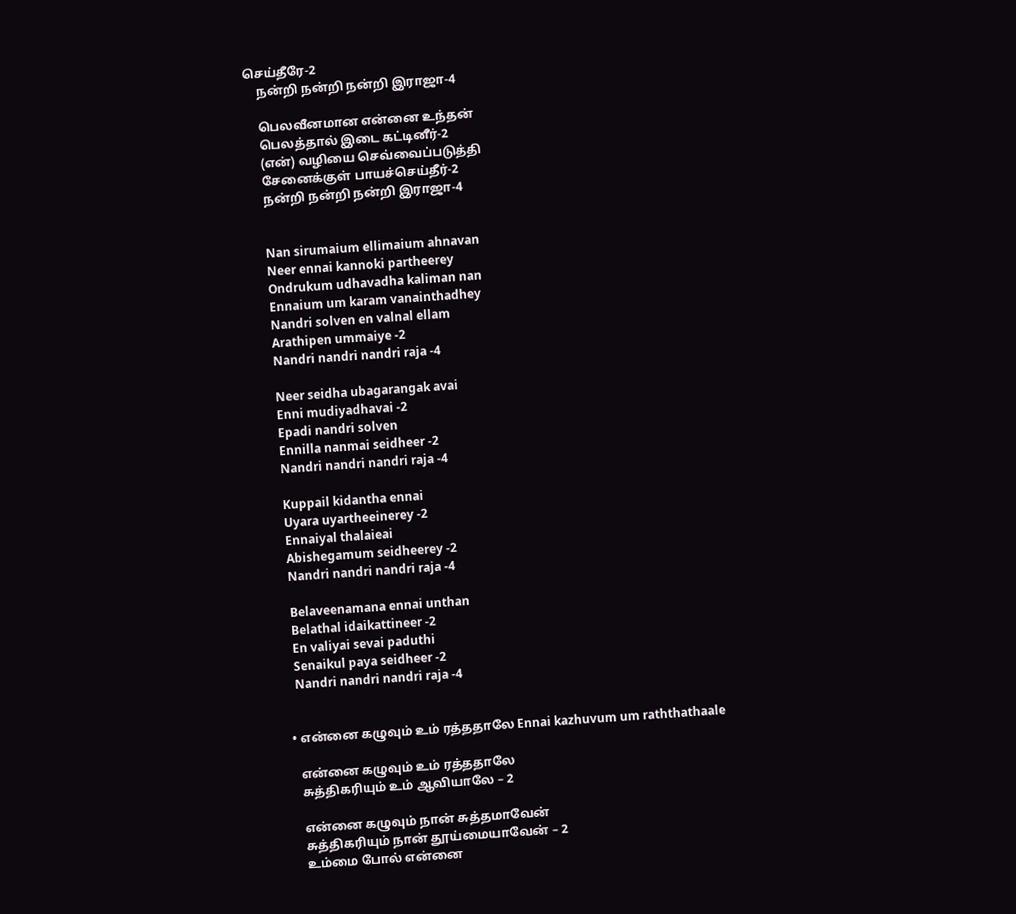செய்தீரே-2
    நன்றி நன்றி நன்றி இராஜா-4

    பெலவீனமான என்னை உந்தன்
    பெலத்தால் இடை கட்டினீர்-2
    (என்) வழியை செவ்வைப்படுத்தி
    சேனைக்குள் பாயச்செய்தீர்-2
    நன்றி நன்றி நன்றி இராஜா-4


    Nan sirumaium ellimaium ahnavan
    Neer ennai kannoki partheerey
    Ondrukum udhavadha kaliman nan
    Ennaium um karam vanainthadhey
    Nandri solven en valnal ellam
    Arathipen ummaiye -2
    Nandri nandri nandri raja -4

    Neer seidha ubagarangak avai
    Enni mudiyadhavai -2
    Epadi nandri solven
    Ennilla nanmai seidheer -2
    Nandri nandri nandri raja -4

    Kuppail kidantha ennai
    Uyara uyartheeinerey -2
    Ennaiyal thalaieai
    Abishegamum seidheerey -2
    Nandri nandri nandri raja -4

    Belaveenamana ennai unthan
    Belathal idaikattineer -2
    En valiyai sevai paduthi
    Senaikul paya seidheer -2
    Nandri nandri nandri raja -4


  • என்னை கழுவும் உம் ரத்ததாலே Ennai kazhuvum um raththathaale

    என்னை கழுவும் உம் ரத்ததாலே
    சுத்திகரியும் உம் ஆவியாலே – 2

    என்னை கழுவும் நான் சுத்தமாவேன்
    சுத்திகரியும் நான் தூய்மையாவேன் – 2
    உம்மை போல் என்னை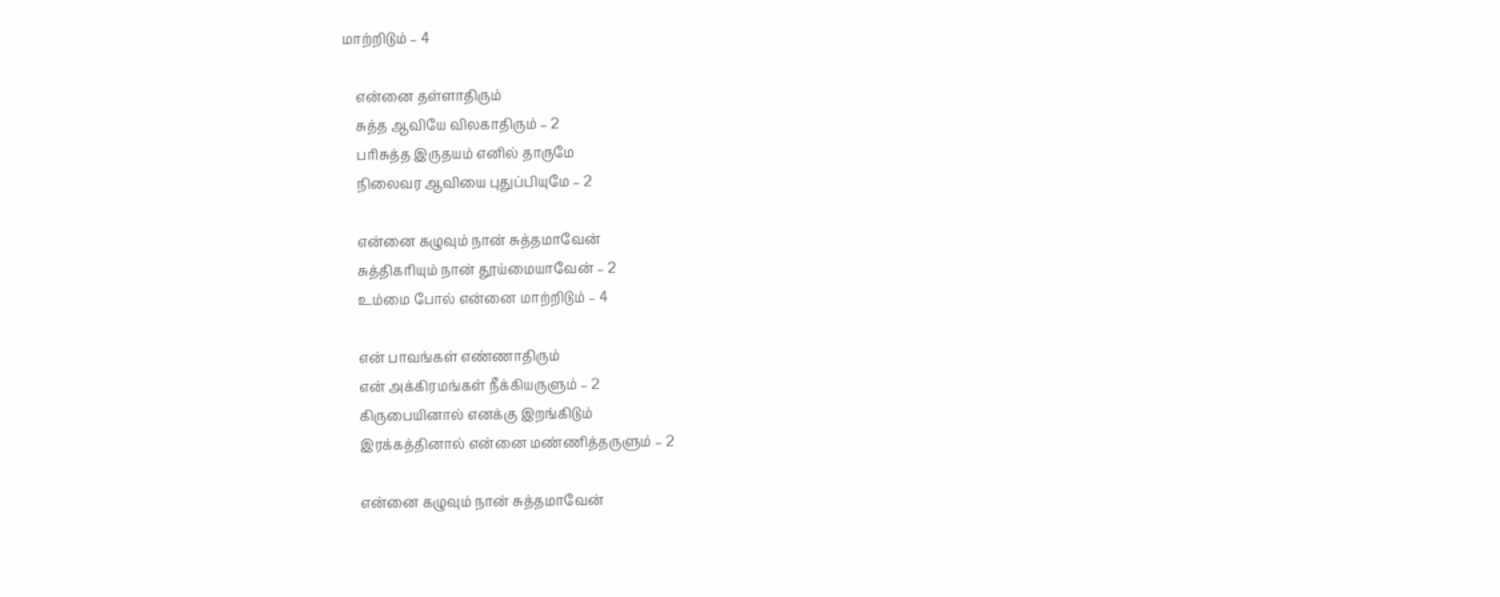மாற்றிடும் – 4

    என்னை தள்ளாதிரும்
    சுத்த ஆவியே விலகாதிரும் – 2
    பரிசுத்த இருதயம் எனில் தாருமே
    நிலைவர ஆவியை புதுப்பியுமே – 2

    என்னை கழுவும் நான் சுத்தமாவேன்
    சுத்திகரியும் நான் தூய்மையாவேன் – 2
    உம்மை போல் என்னை மாற்றிடும் – 4

    என் பாவங்கள் எண்ணாதிரும்
    என் அக்கிரமங்கள் நீக்கியருளும் – 2
    கிருபையினால் எனக்கு இறங்கிடும்
    இரக்கத்தினால் என்னை மண்ணித்தருளும் – 2

    என்னை கழுவும் நான் சுத்தமாவேன்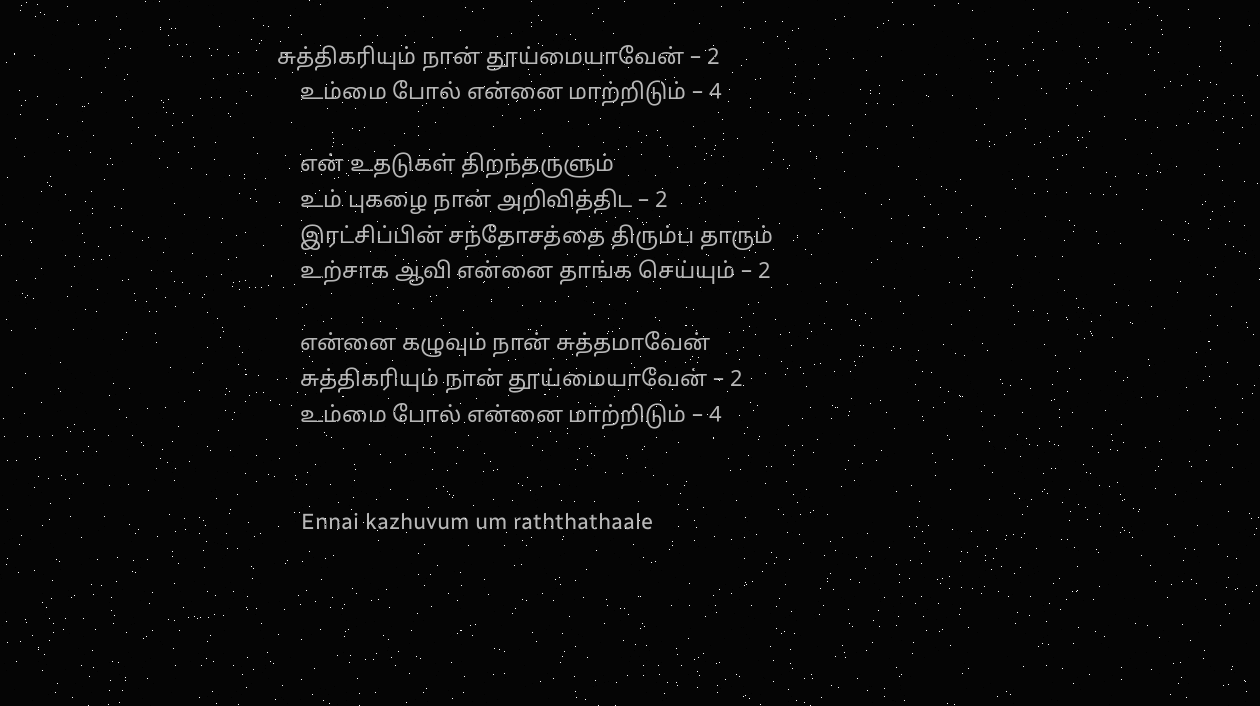சுத்திகரியும் நான் தூய்மையாவேன் – 2
    உம்மை போல் என்னை மாற்றிடும் – 4

    என் உதடுகள் திறந்தருளும்
    உம் புகழை நான் அறிவித்திட – 2
    இரட்சிப்பின் சந்தோசத்தை திரும்ப தாரும்
    உற்சாக ஆவி என்னை தாங்க செய்யும் – 2

    என்னை கழுவும் நான் சுத்தமாவேன்
    சுத்திகரியும் நான் தூய்மையாவேன் – 2
    உம்மை போல் என்னை மாற்றிடும் – 4


    Ennai kazhuvum um raththathaale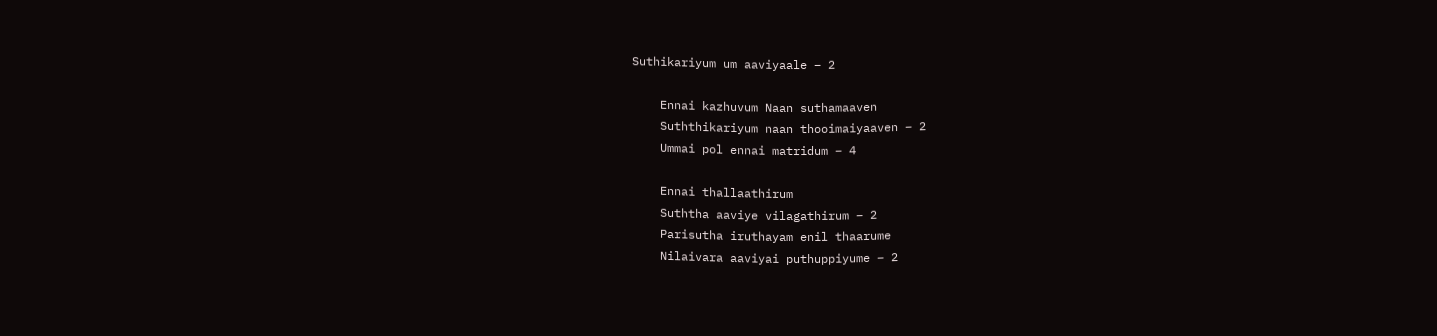Suthikariyum um aaviyaale – 2

    Ennai kazhuvum Naan suthamaaven
    Suththikariyum naan thooimaiyaaven – 2
    Ummai pol ennai matridum – 4

    Ennai thallaathirum
    Suththa aaviye vilagathirum – 2
    Parisutha iruthayam enil thaarume
    Nilaivara aaviyai puthuppiyume – 2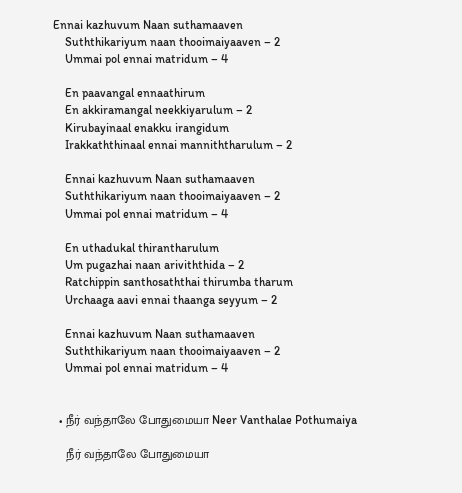Ennai kazhuvum Naan suthamaaven
    Suththikariyum naan thooimaiyaaven – 2
    Ummai pol ennai matridum – 4

    En paavangal ennaathirum
    En akkiramangal neekkiyarulum – 2
    Kirubayinaal enakku irangidum
    Irakkaththinaal ennai manniththarulum – 2

    Ennai kazhuvum Naan suthamaaven
    Suththikariyum naan thooimaiyaaven – 2
    Ummai pol ennai matridum – 4

    En uthadukal thirantharulum
    Um pugazhai naan ariviththida – 2
    Ratchippin santhosaththai thirumba tharum
    Urchaaga aavi ennai thaanga seyyum – 2

    Ennai kazhuvum Naan suthamaaven
    Suththikariyum naan thooimaiyaaven – 2
    Ummai pol ennai matridum – 4


  • நீர் வந்தாலே போதுமையா Neer Vanthalae Pothumaiya

    நீர் வந்தாலே போதுமையா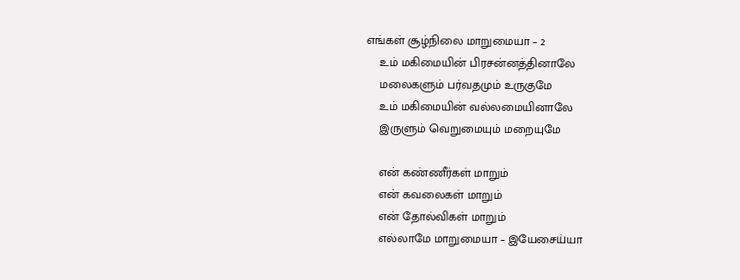எங்கள் சூழ்நிலை மாறுமையா – 2
    உம் மகிமையின் பிரசன்னத்தினாலே
    மலைகளும் பர்வதமும் உருகுமே
    உம் மகிமையின் வல்லமையினாலே
    இருளும் வெறுமையும் மறையுமே

    என் கண்ணீர்கள் மாறும்
    என் கவலைகள் மாறும்
    என் தோல்விகள் மாறும்
    எல்லாமே மாறுமையா – இயேசைய்யா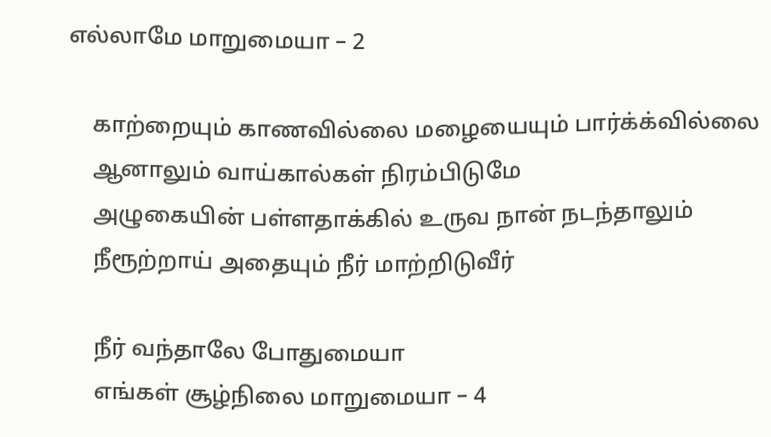எல்லாமே மாறுமையா – 2

    காற்றையும் காணவில்லை மழையையும் பார்க்க்வில்லை
    ஆனாலும் வாய்கால்கள் நிரம்பிடுமே
    அழுகையின் பள்ளதாக்கில் உருவ நான் நடந்தாலும்
    நீரூற்றாய் அதையும் நீர் மாற்றிடுவீர்

    நீர் வந்தாலே போதுமையா
    எங்கள் சூழ்நிலை மாறுமையா – 4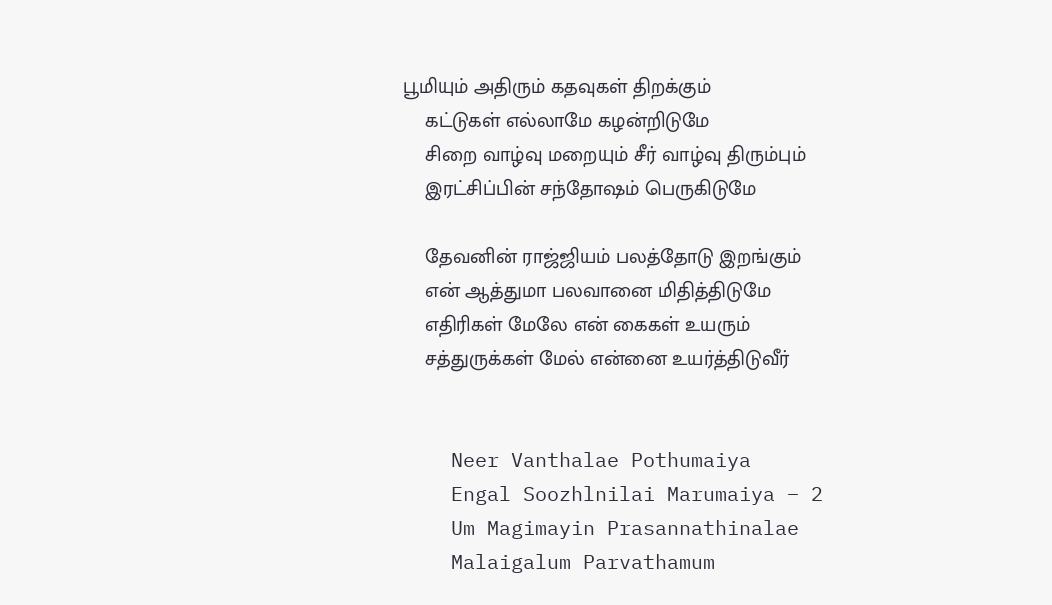பூமியும் அதிரும் கதவுகள் திறக்கும்
    கட்டுகள் எல்லாமே கழன்றிடுமே
    சிறை வாழ்வு மறையும் சீர் வாழ்வு திரும்பும்
    இரட்சிப்பின் சந்தோஷம் பெருகிடுமே

    தேவனின் ராஜ்ஜியம் பலத்தோடு இறங்கும்
    என் ஆத்துமா பலவானை மிதித்திடுமே
    எதிரிகள் மேலே என் கைகள் உயரும்
    சத்துருக்கள் மேல் என்னை உயர்த்திடுவீர்


    Neer Vanthalae Pothumaiya
    Engal Soozhlnilai Marumaiya – 2
    Um Magimayin Prasannathinalae
    Malaigalum Parvathamum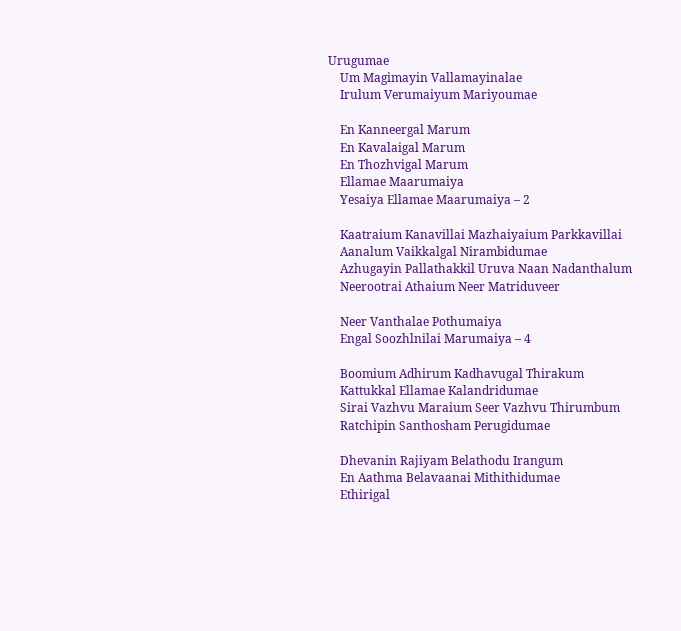Urugumae
    Um Magimayin Vallamayinalae
    Irulum Verumaiyum Mariyoumae

    En Kanneergal Marum
    En Kavalaigal Marum
    En Thozhvigal Marum
    Ellamae Maarumaiya
    Yesaiya Ellamae Maarumaiya – 2

    Kaatraium Kanavillai Mazhaiyaium Parkkavillai
    Aanalum Vaikkalgal Nirambidumae
    Azhugayin Pallathakkil Uruva Naan Nadanthalum
    Neerootrai Athaium Neer Matriduveer

    Neer Vanthalae Pothumaiya
    Engal Soozhlnilai Marumaiya – 4

    Boomium Adhirum Kadhavugal Thirakum
    Kattukkal Ellamae Kalandridumae
    Sirai Vazhvu Maraium Seer Vazhvu Thirumbum
    Ratchipin Santhosham Perugidumae

    Dhevanin Rajiyam Belathodu Irangum
    En Aathma Belavaanai Mithithidumae
    Ethirigal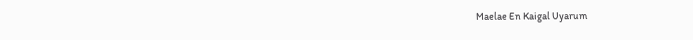Maelae En Kaigal Uyarum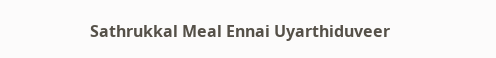Sathrukkal Meal Ennai Uyarthiduveer